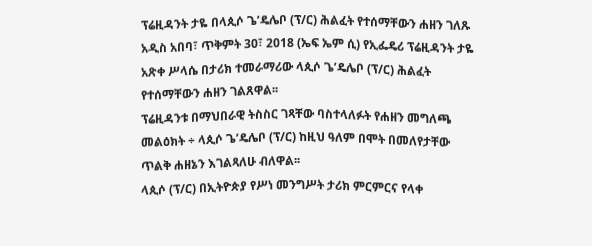ፕሬዚዳንት ታዬ በላጲሶ ጌ’ዴሌቦ (ፕ/ር) ሕልፈት የተሰማቸውን ሐዘን ገለጹ
አዲስ አበባ፣ ጥቅምት 30፣ 2018 (ኤፍ ኤም ሲ) የኢፌዴሪ ፕሬዚዳንት ታዬ አጽቀ ሥላሴ በታሪክ ተመራማሪው ላጲሶ ጌ’ዴሌቦ (ፕ/ር) ሕልፈት የተሰማቸውን ሐዘን ገልጸዋል፡፡
ፕሬዚዳንቱ በማህበራዊ ትስስር ገጻቸው ባስተላለፉት የሐዘን መግለጫ መልዕክት ÷ ላጲሶ ጌ’ዴሌቦ (ፕ/ር) ከዚህ ዓለም በሞት በመለየታቸው ጥልቅ ሐዘኔን እገልጻለሁ ብለዋል፡፡
ላጲሶ (ፕ/ር) በኢትዮጵያ የሥነ መንግሥት ታሪክ ምርምርና የላቀ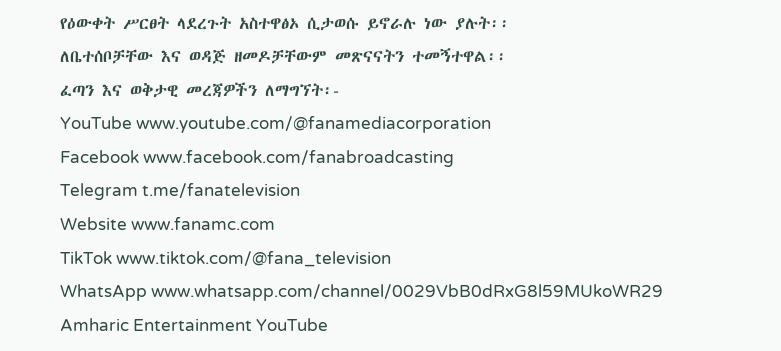የዕውቀት ሥርፀት ላደረጉት አስተዋፅኦ ሲታወሱ ይኖራሉ ነው ያሉት፡፡
ለቤተሰቦቻቸው እና ወዳጅ ዘመዶቻቸውም መጽናናትን ተመኝተዋል፡፡
ፈጣን እና ወቅታዊ መረጃዎችን ለማግኘት፡-
YouTube www.youtube.com/@fanamediacorporation
Facebook www.facebook.com/fanabroadcasting
Telegram t.me/fanatelevision
Website www.fanamc.com
TikTok www.tiktok.com/@fana_television
WhatsApp www.whatsapp.com/channel/0029VbB0dRxG8l59MUkoWR29
Amharic Entertainment YouTube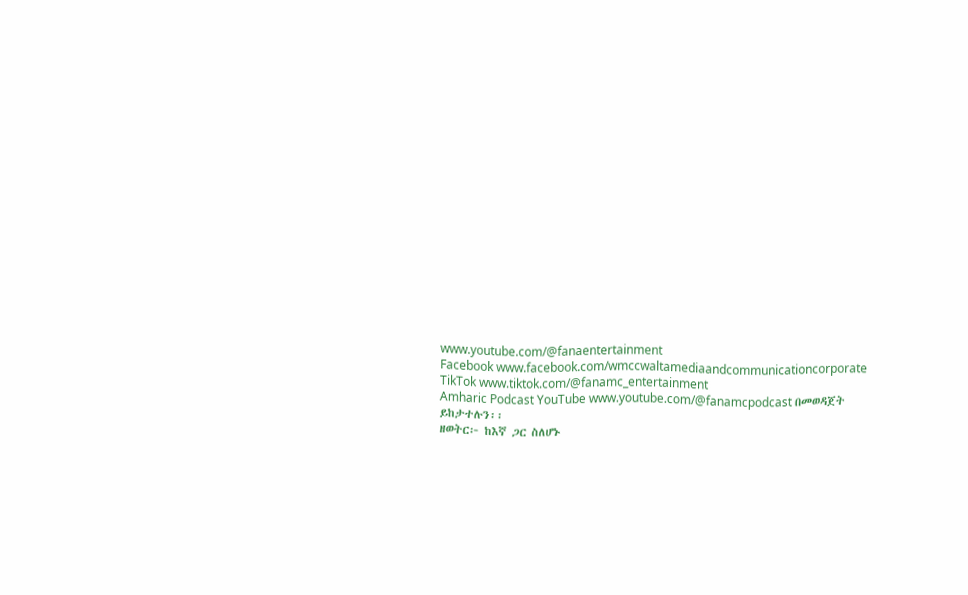www.youtube.com/@fanaentertainment
Facebook www.facebook.com/wmccwaltamediaandcommunicationcorporate
TikTok www.tiktok.com/@fanamc_entertainment
Amharic Podcast YouTube www.youtube.com/@fanamcpodcast በመወዳጀት ይከታተሉን፡፡
ዘወትር፦ ከእኛ ጋር ስለሆኑ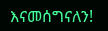እናመሰግናለን!